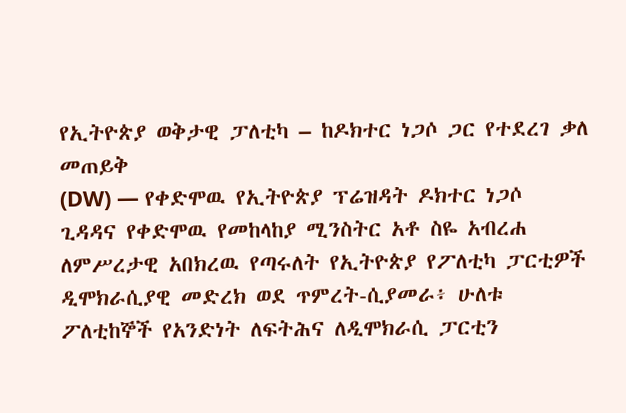የኢትዮጵያ ወቅታዊ ፓለቲካ – ከዶክተር ነጋሶ ጋር የተደረገ ቃለ መጠይቅ
(DW) — የቀድሞዉ የኢትዮጵያ ፕሬዝዳት ዶክተር ነጋሶ ጊዳዳና የቀድሞዉ የመከላከያ ሚንስትር አቶ ስዬ አብረሐ ለምሥረታዊ አበክረዉ የጣሩለት የኢትዮጵያ የፖለቲካ ፓርቲዎች ዲሞክራሲያዊ መድረክ ወደ ጥምረት-ሲያመራ፥ ሁለቱ ፖለቲከኞች የአንድነት ለፍትሕና ለዲሞክራሲ ፓርቲን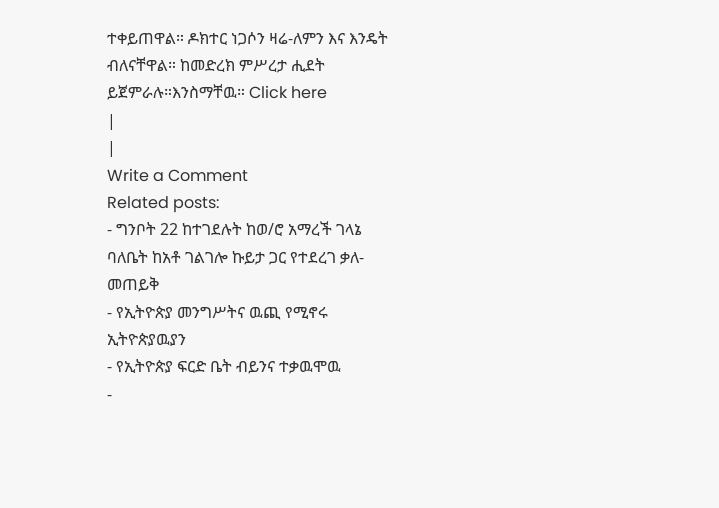ተቀይጠዋል። ዶክተር ነጋሶን ዛሬ-ለምን እና እንዴት ብለናቸዋል። ከመድረክ ምሥረታ ሒደት ይጀምራሉ።እንስማቸዉ። Click here
|
|
Write a Comment
Related posts:
- ግንቦት 22 ከተገደሉት ከወ/ሮ አማረች ገላኔ ባለቤት ከአቶ ገልገሎ ኩይታ ጋር የተደረገ ቃለ-መጠይቅ
- የኢትዮጵያ መንግሥትና ዉጪ የሚኖሩ ኢትዮጵያዉያን
- የኢትዮጵያ ፍርድ ቤት ብይንና ተቃዉሞዉ
-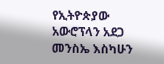የኢትዮጵያው አውሮፕላን አደጋ መንስኤ እስካሁን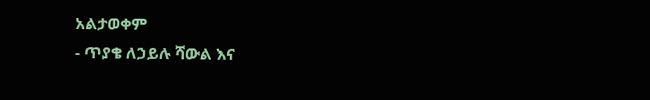አልታወቀም
- ጥያቄ ለኃይሉ ሻውል እና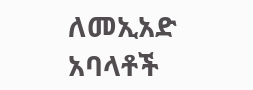ለመኢአድ አባላቶች